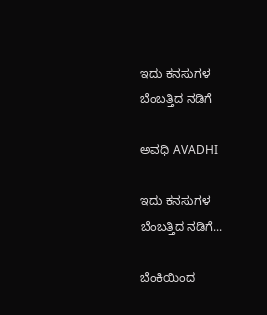ಇದು ಕನಸುಗಳ ಬೆಂಬತ್ತಿದ ನಡಿಗೆ‍

ಅವಧಿ AVADHI

ಇದು ಕನಸುಗಳ ಬೆಂಬತ್ತಿದ ನಡಿಗೆ...

ಬೆಂಕಿಯಿಂದ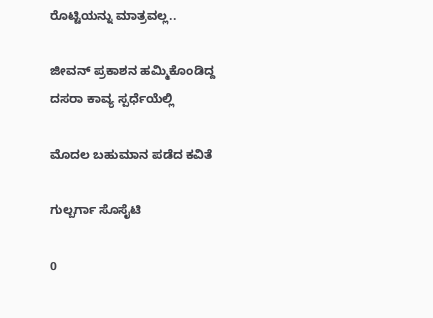ರೊಟ್ಟಿಯನ್ನು ಮಾತ್ರವಲ್ಲ..

ಜೀವನ್ ಪ್ರಕಾಶನ ಹಮ್ಮಿಕೊಂಡಿದ್ದ ದಸರಾ ಕಾವ್ಯ ಸ್ಪರ್ಧೆಯೆಲ್ಲಿ

ಮೊದಲ ಬಹುಮಾನ ಪಡೆದ ಕವಿತೆ

ಗುಲ್ಬರ್ಗಾ ಸೊಸೈಟಿ

0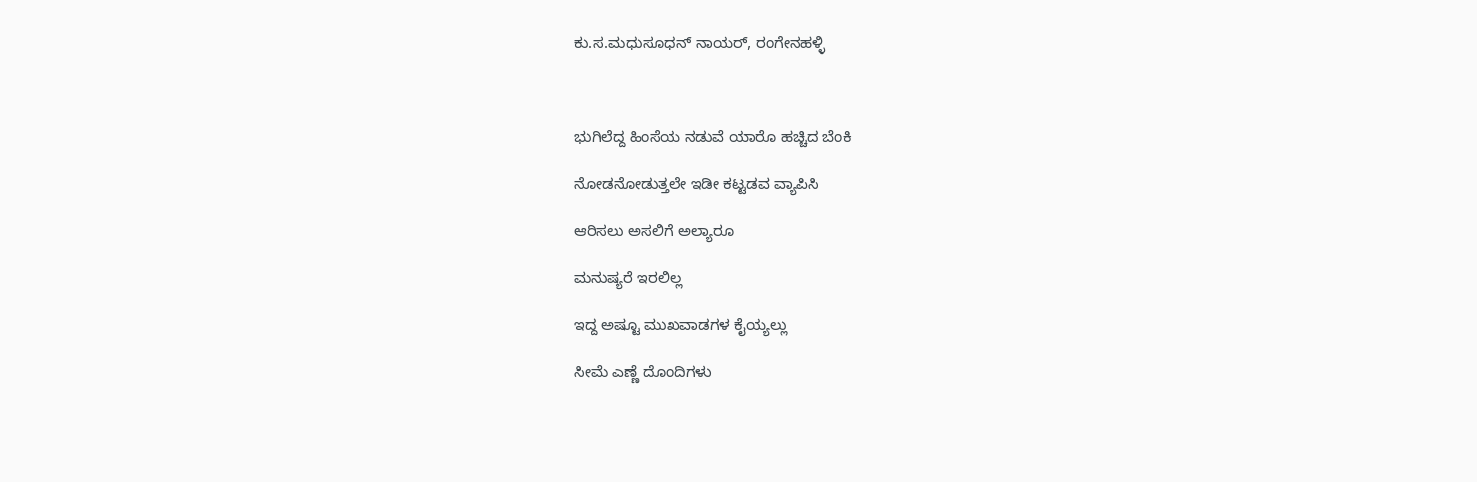ಕು.ಸ.ಮಧುಸೂಧನ್ ನಾಯರ್, ರಂಗೇನಹಳ್ಳಿ



ಭುಗಿಲೆದ್ದ ಹಿಂಸೆಯ ನಡುವೆ ಯಾರೊ ಹಚ್ಚಿದ ಬೆಂಕಿ

ನೋಡನೋಡುತ್ತಲೇ ಇಡೀ ಕಟ್ಟಡವ ವ್ಯಾಪಿಸಿ

ಆರಿಸಲು ಅಸಲಿಗೆ ಅಲ್ಯಾರೂ

ಮನುಷ್ಯರೆ ಇರಲಿಲ್ಲ

ಇದ್ದ ಅಷ್ಟೂ ಮುಖವಾಡಗಳ ಕೈಯ್ಯಲ್ಲು

ಸೀಮೆ ಎಣ್ಣೆ ದೊಂದಿಗಳು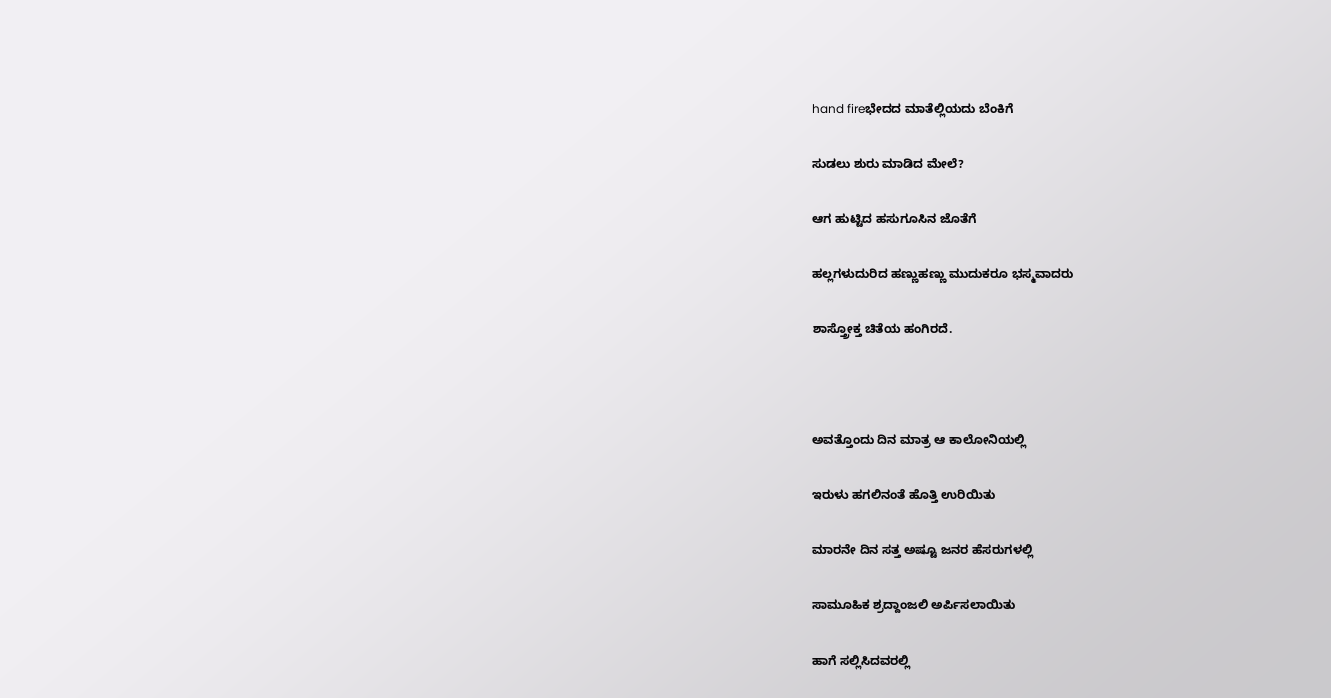hand fireಭೇದದ ಮಾತೆಲ್ಲಿಯದು ಬೆಂಕಿಗೆ

ಸುಡಲು ಶುರು ಮಾಡಿದ ಮೇಲೆ?

ಆಗ ಹುಟ್ಟಿದ ಹಸುಗೂಸಿನ ಜೊತೆಗೆ

ಹಲ್ಲಗಳುದುರಿದ ಹಣ್ಣುಹಣ್ಣು ಮುದುಕರೂ ಭಸ್ಮವಾದರು

ಶಾಸ್ತ್ರೋಕ್ತ ಚಿತೆಯ ಹಂಗಿರದೆ.



ಅವತ್ತೊಂದು ದಿನ ಮಾತ್ರ ಆ ಕಾಲೋನಿಯಲ್ಲಿ

ಇರುಳು ಹಗಲಿನಂತೆ ಹೊತ್ತಿ ಉರಿಯಿತು

ಮಾರನೇ ದಿನ ಸತ್ತ ಅಷ್ಟೂ ಜನರ ಹೆಸರುಗಳಲ್ಲಿ

ಸಾಮೂಹಿಕ ಶ್ರದ್ದಾಂಜಲಿ ಅರ್ಪಿಸಲಾಯಿತು

ಹಾಗೆ ಸಲ್ಲಿಸಿದವರಲ್ಲಿ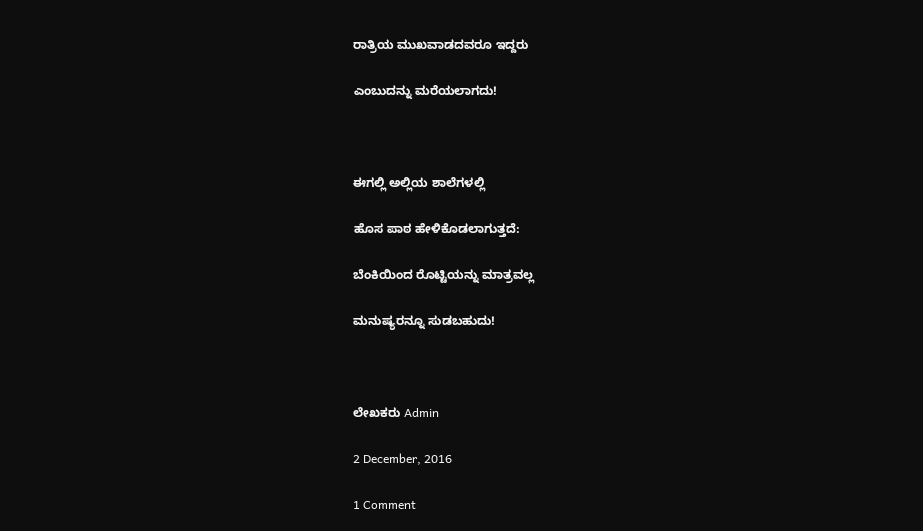ರಾತ್ರಿಯ ಮುಖವಾಡದವರೂ ಇದ್ದರು

ಎಂಬುದನ್ನು ಮರೆಯಲಾಗದು!



ಈಗಲ್ಲಿ ಅಲ್ಲಿಯ ಶಾಲೆಗಳಲ್ಲಿ

ಹೊಸ ಪಾಠ ಹೇಳಿಕೊಡಲಾಗುತ್ತದೆ:

ಬೆಂಕಿಯಿಂದ ರೊಟ್ಟಿಯನ್ನು ಮಾತ್ರವಲ್ಲ

ಮನುಷ್ಯರನ್ನೂ ಸುಡಬಹುದು!



ಲೇಖಕರು Admin

2 December, 2016

1 Comment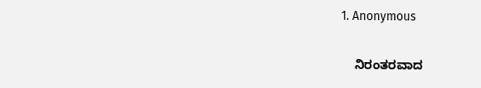1. Anonymous

    ನಿರಂತರವಾದ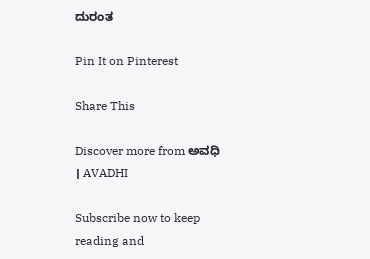ದುರಂತ

Pin It on Pinterest

Share This

Discover more from ಅವಧಿ । AVADHI

Subscribe now to keep reading and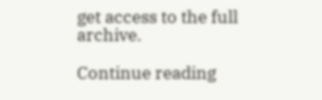get access to the full archive.

Continue reading